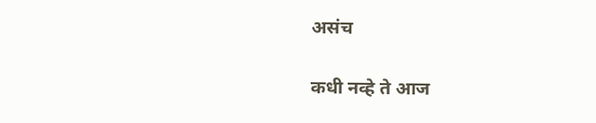असंच

कधी नव्हे ते आज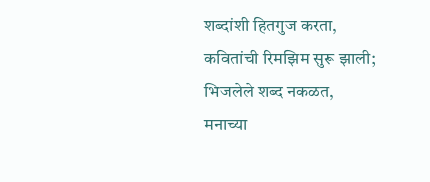शब्दांशी हितगुज करता,
कवितांची रिमझिम सुरू झाली;
भिजलेले शब्द नकळत,
मनाच्या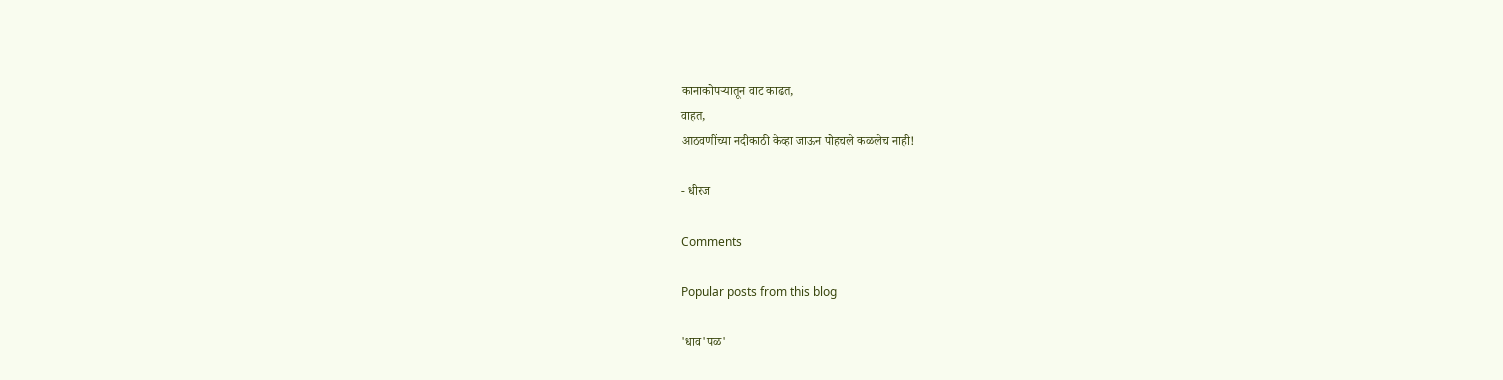कानाकोपऱ्यातून वाट काढत,
वाहत,
आठवणींच्या नदीकाठी केव्हा जाऊन पोहचले कळलेच नाही!

- धीरज

Comments

Popular posts from this blog

'धाव'पळ'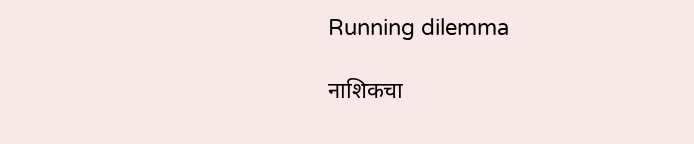Running dilemma

नाशिकचा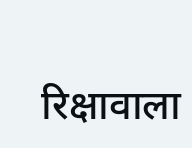रिक्षावाला